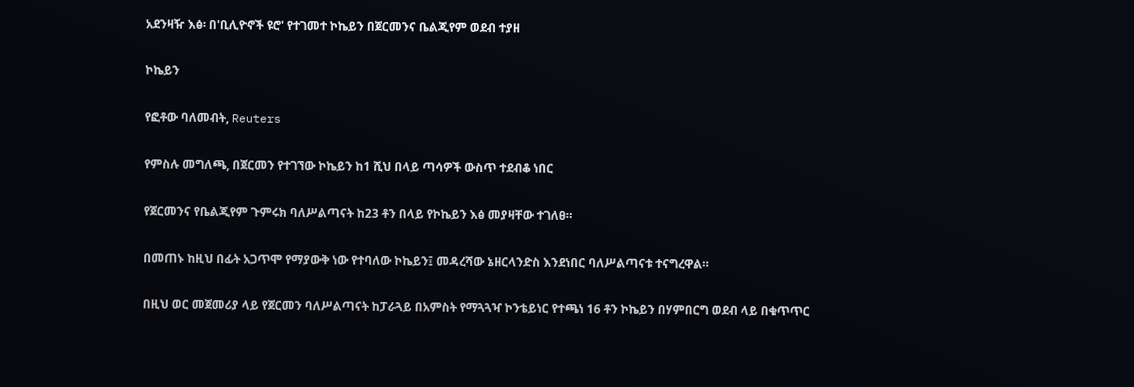አደንዛዥ እፅ፡ በ'ቢሊዮኖች ዩሮ' የተገመተ ኮኬይን በጀርመንና ቤልጂየም ወደብ ተያዘ

ኮኬይን

የፎቶው ባለመብት, Reuters

የምስሉ መግለጫ, በጀርመን የተገኘው ኮኬይን ከ1 ሺህ በላይ ጣሳዎች ውስጥ ተደብቆ ነበር

የጀርመንና የቤልጂየም ጉምሩክ ባለሥልጣናት ከ23 ቶን በላይ የኮኬይን እፅ መያዛቸው ተገለፀ።

በመጠኑ ከዚህ በፊት አጋጥሞ የማያውቅ ነው የተባለው ኮኬይን፤ መዳረሻው ኔዘርላንድስ እንደነበር ባለሥልጣናቱ ተናግረዋል።

በዚህ ወር መጀመሪያ ላይ የጀርመን ባለሥልጣናት ከፓራጓይ በአምስት የማጓጓዣ ኮንቴይነር የተጫነ 16 ቶን ኮኬይን በሃምበርግ ወደብ ላይ በቁጥጥር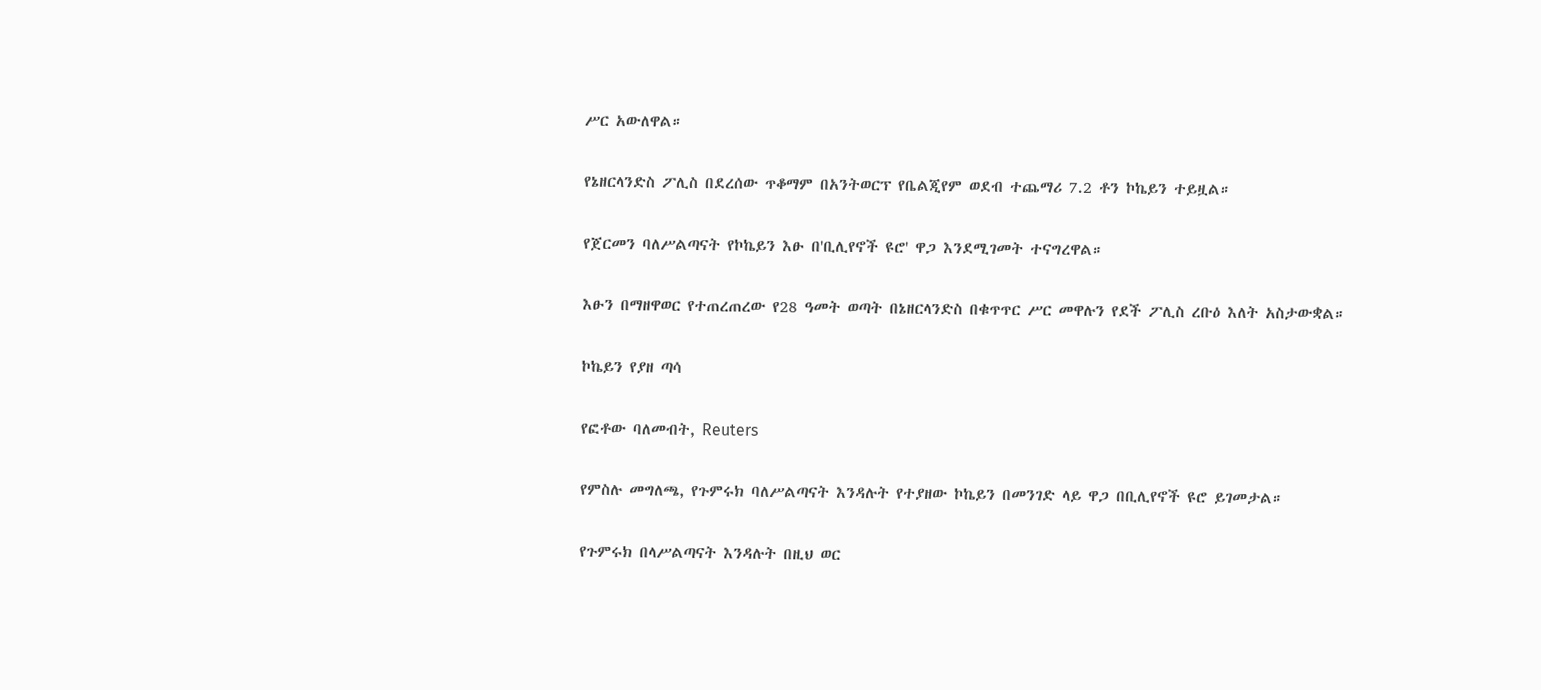ሥር አውለዋል።

የኔዘርላንድስ ፖሊስ በደረሰው ጥቆማም በአንትወርፕ የቤልጂየም ወደብ ተጨማሪ 7.2 ቶን ኮኬይን ተይዟል።

የጀርመን ባለሥልጣናት የኮኬይን እፁ በ'ቢሊየኖች ዩሮ' ዋጋ እንደሚገመት ተናግረዋል።

እፁን በማዘዋወር የተጠረጠረው የ28 ዓመት ወጣት በኔዘርላንድስ በቁጥጥር ሥር መዋሉን የደች ፖሊስ ረቡዕ እለት አስታውቋል።

ኮኬይን የያዘ ጣሳ

የፎቶው ባለመብት, Reuters

የምስሉ መግለጫ, የጉምሩክ ባለሥልጣናት እንዳሉት የተያዘው ኮኬይን በመንገድ ላይ ዋጋ በቢሊየኖች ዩሮ ይገመታል።

የጉምሩክ በላሥልጣናት እንዳሉት በዚህ ወር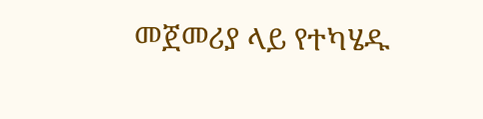መጀመሪያ ላይ የተካሄዱ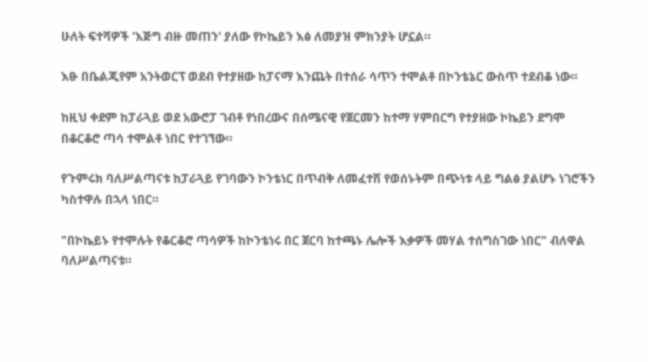ሁለት ፍተሻዎች 'እጅግ ብዙ መጠን' ያለው የኮኬይን እፅ ለመያዝ ምክንያት ሆኗል።

እፁ በቤልጂየም አንትወርፕ ወደብ የተያዘው ከፓናማ እንጨት በተሰራ ሳጥን ተሞልቶ በኮንቴኔር ውስጥ ተደብቆ ነው።

ከዚህ ቀደም ከፓራጓይ ወደ አውሮፓ ገብቶ የነበረውና በሰሜናዊ የጀርመን ከተማ ሃምበርግ የተያዘው ኮኬይን ደግሞ በቆርቆሮ ጣሳ ተሞልቶ ነበር የተገኘው።

የጉምሩክ ባለሥልጣናቱ ከፓራጓይ የገባውን ኮንቴነር በጥብቅ ለመፈተሽ የወሰኑትም በጭነቱ ላይ ግልፅ ያልሆኑ ነገሮችን ካስተዋሉ በኋላ ነበር።

"በኮኬይኑ የተሞሉት የቆርቆሮ ጣሳዎች ከኮንቴነሩ በር ጀርባ ከተጫኑ ሌሎች እቃዎች መሃል ተሰግስገው ነበር" ብለዋል ባለሥልጣናቱ።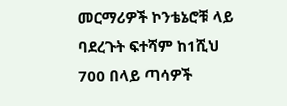መርማሪዎች ኮንቴኔሮቹ ላይ ባደረጉት ፍተሻም ከ1ሺህ 700 በላይ ጣሳዎች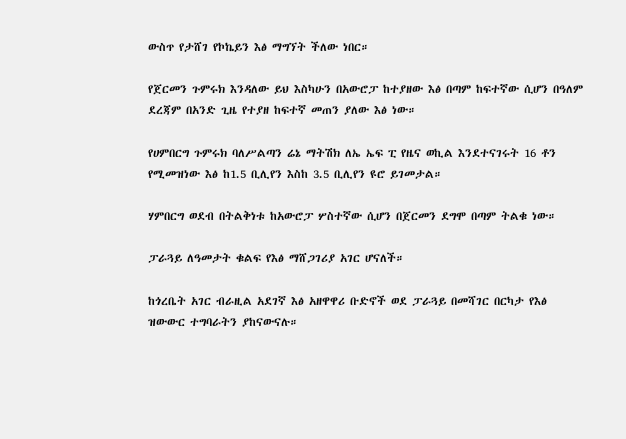ውስጥ የታሸገ የኮኬይን እፅ ማግኘት ችለው ነበር።

የጀርመን ጉምሩክ እንዳለው ይህ እስካሁን በአውሮፓ ከተያዘው እፅ በጣም ከፍተኛው ሲሆን በዓለም ደረጃም በአንድ ጊዜ የተያዘ ከፍተኛ መጠን ያለው እፅ ነው።

የሀምበርግ ጉምሩክ ባለሥልጣን ሬኔ ማትሽክ ለኤ ኤፍ ፒ የዜና ወኪል እንደተናገሩት 16 ቶን የሚመዝነው እፅ ከ1.5 ቢሊየን እስከ 3.5 ቢሊየን ዩሮ ይገመታል።

ሃምበርግ ወደብ በትልቅነቱ ከአውሮፓ ሦስተኛው ሲሆን በጀርመን ደግሞ በጣም ትልቁ ነው።

ፓራጓይ ለዓመታት ቁልፍ የእፅ ማሸጋገሪያ አገር ሆናለች።

ከጎረቤት አገር ብራዚል አደገኛ እፅ አዘዋዋሪ ቡድኖች ወደ ፓራጓይ በመሻገር በርካታ የእፅ ዝውውር ተግባራትን ያከናውናሉ።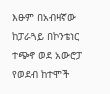እፁም በአብዛኛው ከፓራጓይ በኮንቴነር ተጭኖ ወደ አውሮፓ የወደብ ከተሞች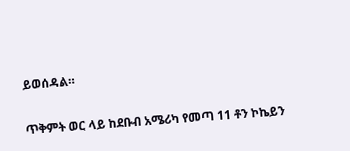ይወሰዳል።

ጥቅምት ወር ላይ ከደቡብ አሜሪካ የመጣ 11 ቶን ኮኬይን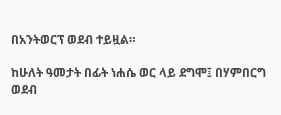በአንትወርፕ ወደብ ተይዟል።

ከሁለት ዓመታት በፊት ነሐሴ ወር ላይ ደግሞ፤ በሃምበርግ ወደብ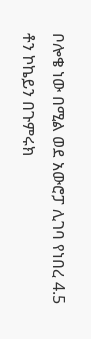ቦሎቄ ነው በሚል ወደ አውሮፓ ሊገባ የነበረ 4.5 ቶን ኮኬይን በጉምሩክ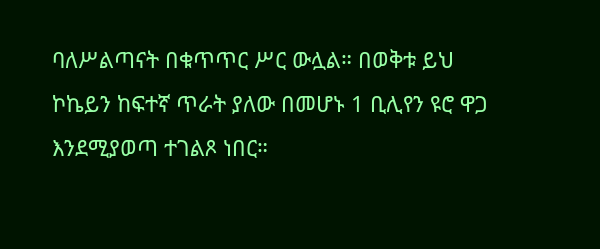ባለሥልጣናት በቁጥጥር ሥር ውሏል። በወቅቱ ይህ ኮኬይን ከፍተኛ ጥራት ያለው በመሆኑ 1 ቢሊየን ዩሮ ዋጋ እንደሚያወጣ ተገልጾ ነበር።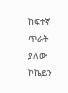ከፍተኛ ጥራት ያለው ኮኬይን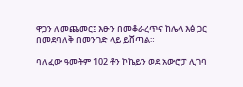ዋጋን ለመጨመር፤ እፁን በመቆራረጥና ከሌላ እፅ ጋር በመደባለቅ በመንገድ ላይ ይሸጣል።

ባለፈው ዓመትም 102 ቶን ኮኬይን ወደ አውሮፓ ሊገባ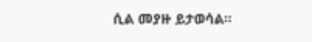ሲል መያዙ ይታወሳል።